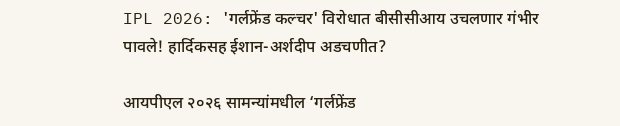IPL 2026: 'गर्लफ्रेंड कल्चर' विरोधात बीसीसीआय उचलणार गंभीर पावले! हार्दिकसह ईशान-अर्शदीप अडचणीत?

आयपीएल २०२६ सामन्यांमधील ‘गर्लफ्रेंड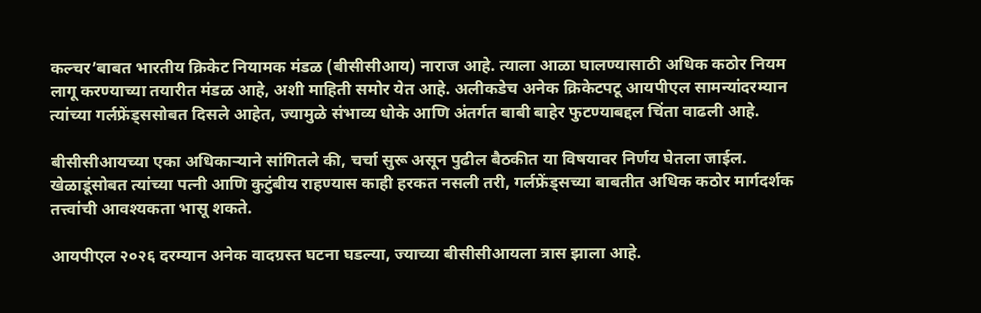कल्चर’बाबत भारतीय क्रिकेट नियामक मंडळ (बीसीसीआय) नाराज आहे. त्याला आळा घालण्यासाठी अधिक कठोर नियम लागू करण्याच्या तयारीत मंडळ आहे, अशी माहिती समोर येत आहे. अलीकडेच अनेक क्रिकेटपटू आयपीएल सामन्यांदरम्यान त्यांच्या गर्लफ्रेंड्ससोबत दिसले आहेत, ज्यामुळे संभाव्य धोके आणि अंतर्गत बाबी बाहेर फुटण्याबद्दल चिंता वाढली आहे.

बीसीसीआयच्या एका अधिकाऱ्याने सांगितले की, चर्चा सुरू असून पुढील बैठकीत या विषयावर निर्णय घेतला जाईल. खेळाडूंसोबत त्यांच्या पत्नी आणि कुटुंबीय राहण्यास काही हरकत नसली तरी, गर्लफ्रेंड्सच्या बाबतीत अधिक कठोर मार्गदर्शक तत्त्वांची आवश्यकता भासू शकते.

आयपीएल २०२६ दरम्यान अनेक वादग्रस्त घटना घडल्या, ज्याच्या बीसीसीआयला त्रास झाला आहे.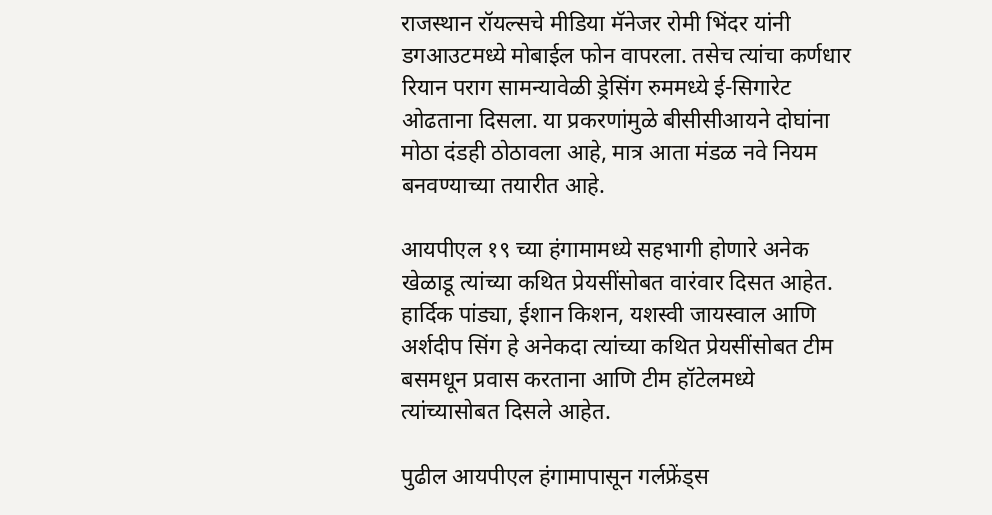राजस्थान रॉयल्सचे मीडिया मॅनेजर रोमी भिंदर यांनी डगआउटमध्ये मोबाईल फोन वापरला. तसेच त्यांचा कर्णधार रियान पराग सामन्यावेळी ड्रेसिंग रुममध्ये ई-सिगारेट ओढताना दिसला. या प्रकरणांमुळे बीसीसीआयने दोघांना मोठा दंडही ठोठावला आहे, मात्र आता मंडळ नवे नियम बनवण्याच्या तयारीत आहे.

आयपीएल १९ च्या हंगामामध्ये सहभागी होणारे अनेक खेळाडू त्यांच्या कथित प्रेयसींसोबत वारंवार दिसत आहेत. हार्दिक पांड्या, ईशान किशन, यशस्वी जायस्वाल आणि अर्शदीप सिंग हे अनेकदा त्यांच्या कथित प्रेयसींसोबत टीम बसमधून प्रवास करताना आणि टीम हॉटेलमध्ये त्यांच्यासोबत दिसले आहेत.

पुढील आयपीएल हंगामापासून गर्लफ्रेंड्स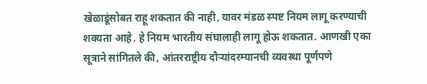खेळाडूंसोबत राहू शकतात की नाही, यावर मंडळ स्पष्ट नियम लागू करण्याची शक्यता आहे. हे नियम भारतीय संघालाही लागू होऊ शकतात. आणखी एका सूत्राने सांगितले की, आंतरराष्ट्रीय दौऱ्यांदरम्यानची व्यवस्था पूर्णपणे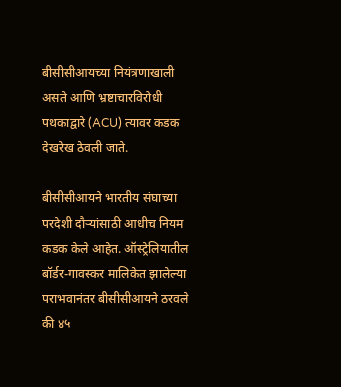बीसीसीआयच्या नियंत्रणाखाली असते आणि भ्रष्टाचारविरोधी पथकाद्वारे (ACU) त्यावर कडक देखरेख ठेवली जाते.

बीसीसीआयने भारतीय संघाच्या परदेशी दौऱ्यांसाठी आधीच नियम कडक केले आहेत. ऑस्ट्रेलियातील बॉर्डर-गावस्कर मालिकेत झालेल्या पराभवानंतर बीसीसीआयने ठरवले की ४५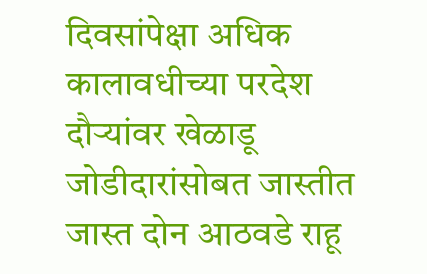दिवसांपेक्षा अधिक कालावधीच्या परदेश दौऱ्यांवर खेळाडू जोडीदारांसोबत जास्तीत जास्त दोन आठवडे राहू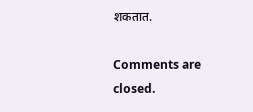शकतात.

Comments are closed.